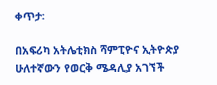ቀጥታ፡

በአፍሪካ አትሌቲክስ ሻምፒዮና ኢትዮጵያ ሁለተኛውን የወርቅ ሜዳሊያ አገኘች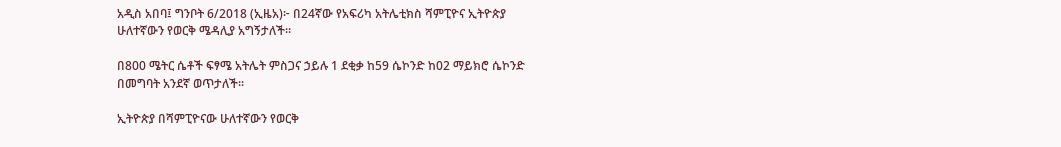አዲስ አበባ፤ ግንቦት 6/2018 (ኢዜአ)፦ በ24ኛው የአፍሪካ አትሌቲክስ ሻምፒዮና ኢትዮጵያ ሁለተኛውን የወርቅ ሜዳሊያ አግኝታለች።

በ800 ሜትር ሴቶች ፍፃሜ አትሌት ምስጋና ኃይሉ 1 ደቂቃ ከ59 ሴኮንድ ከ02 ማይክሮ ሴኮንድ በመግባት አንደኛ ወጥታለች።

ኢትዮጵያ በሻምፒዮናው ሁለተኛውን የወርቅ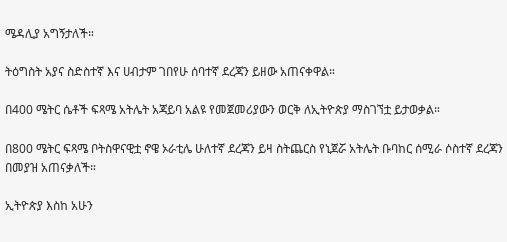ሜዳሊያ አግኝታለች።

ትዕግስት አያና ስድስተኛ እና ሀብታም ገበየሁ ሰባተኛ ደረጃን ይዘው አጠናቀዋል።

በ400 ሜትር ሴቶች ፍጻሜ አትሌት አጃይባ አልዩ የመጀመሪያውን ወርቅ ለኢትዮጵያ ማስገኘቷ ይታወቃል።

በ800 ሜትር ፍጻሜ ቦትስዋናዊቷ ኖዌ ኦራቲሌ ሁለተኛ ደረጃን ይዛ ስትጨርስ የኒጀሯ አትሌት ቡባከር ሰሚራ ሶስተኛ ደረጃን በመያዝ አጠናቃለች።

ኢትዮጵያ እስከ አሁን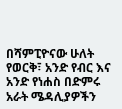በሻምፒዮናው ሁለት የወርቅ፣ አንድ የብር እና አንድ የነሐስ በድምሩ አራት ሜዳሊያዎችን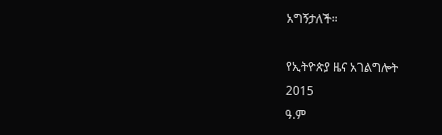አግኝታለች።

የኢትዮጵያ ዜና አገልግሎት
2015
ዓ.ም